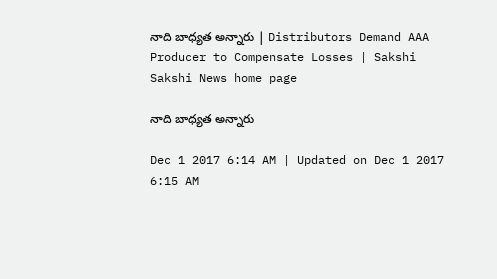నాది బాధ్యత అన్నారు | Distributors Demand AAA Producer to Compensate Losses | Sakshi
Sakshi News home page

నాది బాధ్యత అన్నారు

Dec 1 2017 6:14 AM | Updated on Dec 1 2017 6:15 AM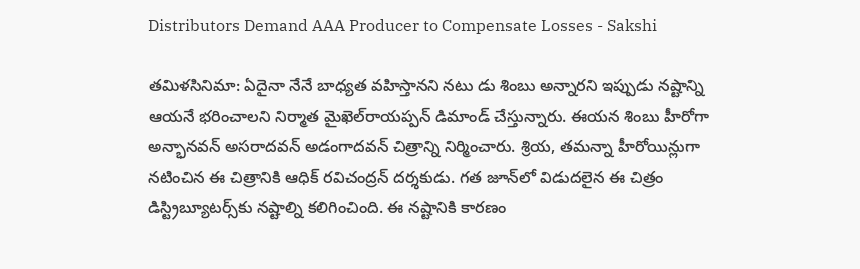Distributors Demand AAA Producer to Compensate Losses - Sakshi

తమిళసినిమా: ఏదైనా నేనే బాధ్యత వహిస్తానని నటు డు శింబు అన్నారని ఇప్పుడు నష్టాన్ని ఆయనే భరించాలని నిర్మాత మైఖెల్‌రాయప్పన్‌ డిమాండ్‌ చేస్తున్నారు. ఈయన శింబు హీరోగా అన్భానవన్‌ అసరాదవన్‌ అడంగాదవన్‌ చిత్రాన్ని నిర్మించారు. శ్రియ, తమన్నా హీరోయిన్లుగా నటించిన ఈ చిత్రానికి ఆధిక్‌ రవిచంద్రన్‌ దర్శకుడు. గత జూన్‌లో విడుదలైన ఈ చిత్రం డిస్ట్రిబ్యూటర్స్‌కు నష్టాల్ని కలిగించింది. ఈ నష్టానికి కారణం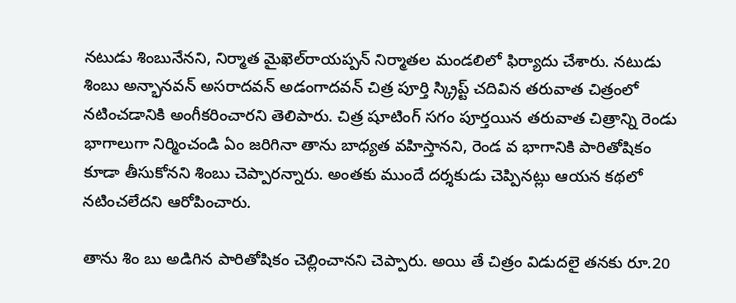నటుడు శింబునేనని, నిర్మాత మైఖెల్‌రాయప్పన్‌ నిర్మాతల మండలిలో ఫిర్యాదు చేశారు. నటుడు శింబు అన్భానవన్‌ అసరాదవన్‌ అడంగాదవన్‌ చిత్ర పూర్తి స్క్రిప్ట్‌ చదివిన తరువాత చిత్రంలో నటించడానికి అంగీకరించారని తెలిపారు. చిత్ర షూటింగ్‌ సగం పూర్తయిన తరువాత చిత్రాన్ని రెండు భాగాలుగా నిర్మించండి ఏం జరిగినా తాను బాధ్యత వహిస్తానని, రెండ వ భాగానికి పారితోషికం కూడా తీసుకోనని శింబు చెప్పారన్నారు. అంతకు ముందే దర్శకుడు చెప్పినట్లు ఆయన కథలో నటించలేదని ఆరోపించారు.

తాను శిం బు అడిగిన పారితోషికం చెల్లించానని చెప్పారు. అయి తే చిత్రం విడుదలై తనకు రూ.20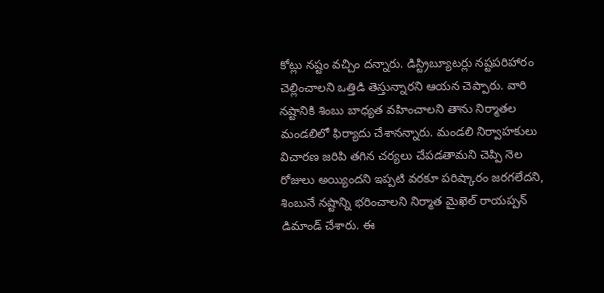కోట్లు నష్టం వచ్చిం దన్నారు. డిస్ట్రిబ్యూటర్లు నష్టపరిహారం చెల్లించాలని ఒత్తిడి తెస్తున్నారని ఆయన చెప్పారు. వారి నష్టానికి శింబు బాధ్యత వహించాలని తాను నిర్మాతల మండలిలో ఫిర్యాదు చేశానన్నారు. మండలి నిర్వాహకులు విచారణ జరిపి తగిన చర్యలు చేపడతామని చెప్పి నెల రోజులు అయ్యిందని ఇప్పటి వరకూ పరిష్కారం జరగలేదని, శింబునే నష్టాన్ని భరించాలని నిర్మాత మైఖెల్‌ రాయప్పన్‌ డిమాండ్‌ చేశారు. ఈ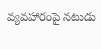వ్యవహారంపై నటుడు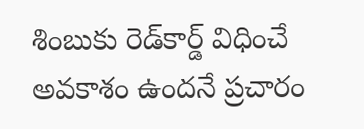శింబుకు రెడ్‌కార్డ్‌ విధించే అవకాశం ఉందనే ప్రచారం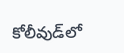కోలీవుడ్‌లో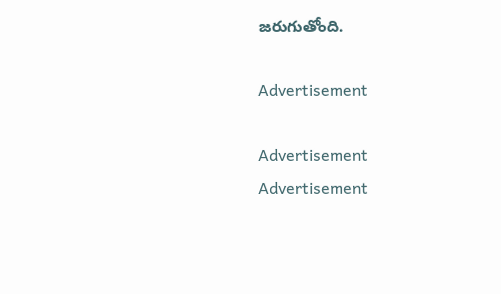జరుగుతోంది.

Advertisement

Advertisement
Advertisement